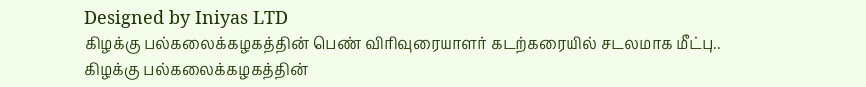Designed by Iniyas LTD
கிழக்கு பல்கலைக்கழகத்தின் பெண் விரிவுரையாளர் கடற்கரையில் சடலமாக மீட்பு..
கிழக்கு பல்கலைக்கழகத்தின்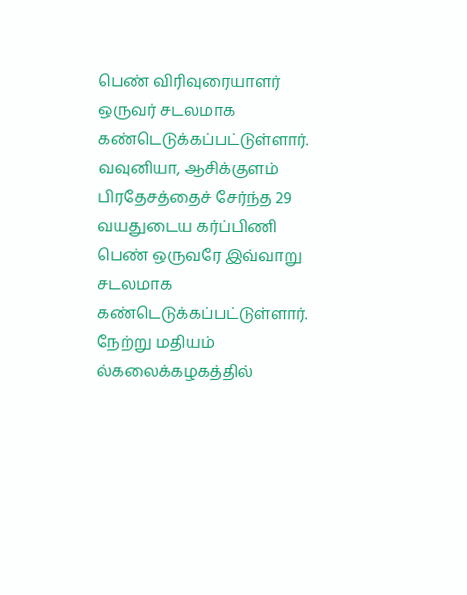பெண் விரிவுரையாளர் ஒருவர் சடலமாக கண்டெடுக்கப்பட்டுள்ளார்.
வவுனியா, ஆசிக்குளம் பிரதேசத்தைச் சேர்ந்த 29 வயதுடைய கர்ப்பிணி பெண் ஒருவரே இவ்வாறு சடலமாக கண்டெடுக்கப்பட்டுள்ளார்.
நேற்று மதியம் ல்கலைக்கழகத்தில்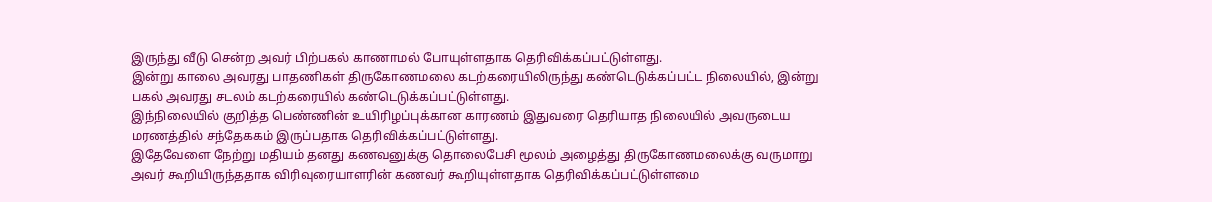இருந்து வீடு சென்ற அவர் பிற்பகல் காணாமல் போயுள்ளதாக தெரிவிக்கப்பட்டுள்ளது.
இன்று காலை அவரது பாதணிகள் திருகோணமலை கடற்கரையிலிருந்து கண்டெடுக்கப்பட்ட நிலையில், இன்று பகல் அவரது சடலம் கடற்கரையில் கண்டெடுக்கப்பட்டுள்ளது.
இந்நிலையில் குறித்த பெண்ணின் உயிரிழப்புக்கான காரணம் இதுவரை தெரியாத நிலையில் அவருடைய மரணத்தில் சந்தேககம் இருப்பதாக தெரிவிக்கப்பட்டுள்ளது.
இதேவேளை நேற்று மதியம் தனது கணவனுக்கு தொலைபேசி மூலம் அழைத்து திருகோணமலைக்கு வருமாறு அவர் கூறியிருந்ததாக விரிவுரையாளரின் கணவர் கூறியுள்ளதாக தெரிவிக்கப்பட்டுள்ளமை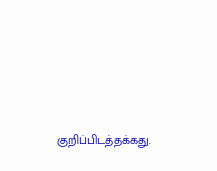குறிப்பிடத்தக்கது.